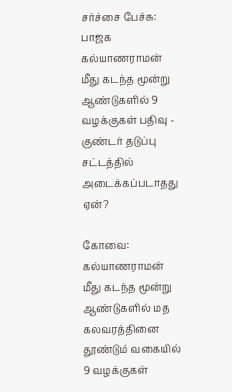சர்ச்சை பேச்சு: பாஜக கல்யாணராமன் மீது கடந்த மூன்று ஆண்டுகளில் 9 வழக்குகள் பதிவு - குண்டர் தடுப்பு சட்டத்தில் அடைக்கப்படாதது ஏன்?

கோவை: கல்யாணராமன் மீது கடந்த மூன்று ஆண்டுகளில் மத கலவரத்தினை தூண்டும் வகையில் 9 வழக்குகள்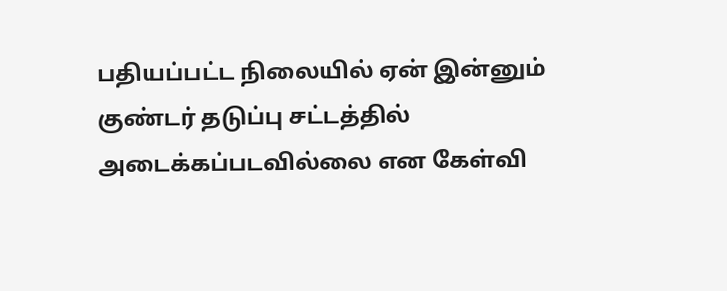பதியப்பட்ட நிலையில் ஏன் இன்னும் குண்டர் தடுப்பு சட்டத்தில் அடைக்கப்படவில்லை என கேள்வி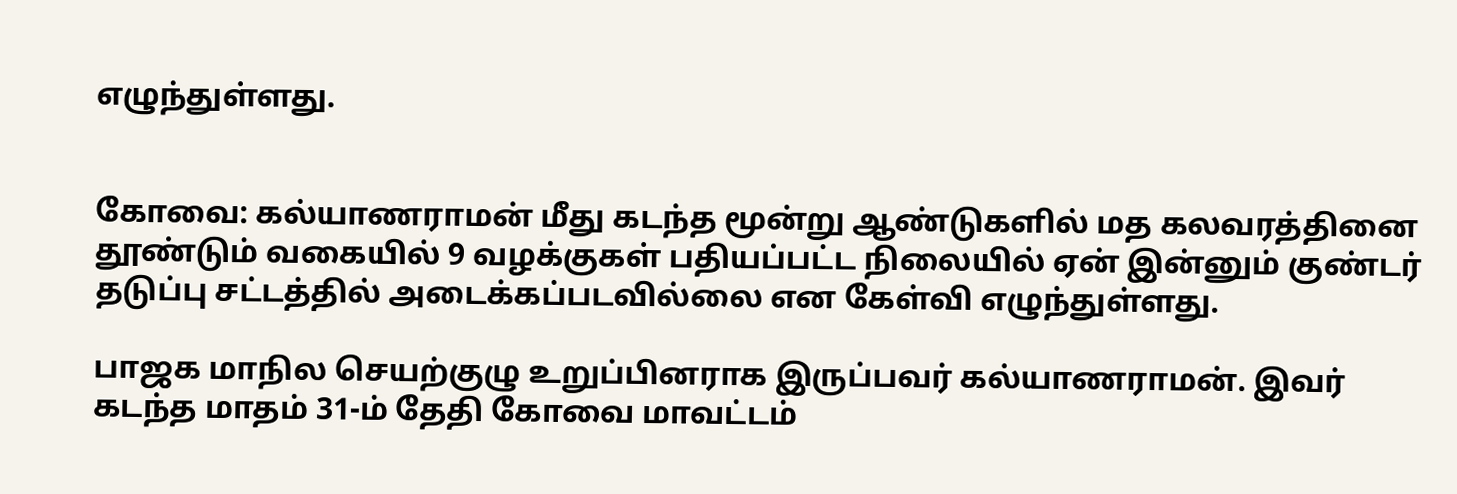எழுந்துள்ளது.


கோவை: கல்யாணராமன் மீது கடந்த மூன்று ஆண்டுகளில் மத கலவரத்தினை தூண்டும் வகையில் 9 வழக்குகள் பதியப்பட்ட நிலையில் ஏன் இன்னும் குண்டர் தடுப்பு சட்டத்தில் அடைக்கப்படவில்லை என கேள்வி எழுந்துள்ளது.

பாஜக மாநில செயற்குழு உறுப்பினராக இருப்பவர் கல்யாணராமன். இவர் கடந்த மாதம் 31-ம் தேதி கோவை மாவட்டம்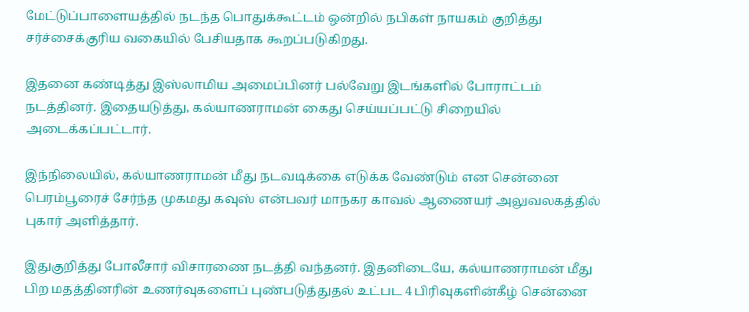மேட்டுப்பாளையத்தில் நடந்த பொதுக்கூட்டம் ஒன்றில் நபிகள் நாயகம் குறித்து சர்ச்சைக்குரிய வகையில் பேசியதாக கூறப்படுகிறது.

இதனை கண்டித்து இஸ்லாமிய அமைப்பினர் பல்வேறு இடங்களில் போராட்டம் நடத்தினர். இதையடுத்து, கல்யாணராமன் கைது செய்யப்பட்டு சிறையில் அடைக்கப்பட்டார்.

இந்நிலையில், கல்யாணராமன் மீது நடவடிக்கை எடுக்க வேண்டும் என சென்னை பெரம்பூரைச் சேர்ந்த முகமது கவுஸ் என்பவர் மாநகர காவல் ஆணையர் அலுவலகத்தில் புகார் அளித்தார்.

இதுகுறித்து போலீசார் விசாரணை நடத்தி வந்தனர். இதனிடையே, கல்யாணராமன் மீது பிற மதத்தினரின் உணர்வுகளைப் புண்படுத்துதல் உட்பட 4 பிரிவுகளின்கீழ் சென்னை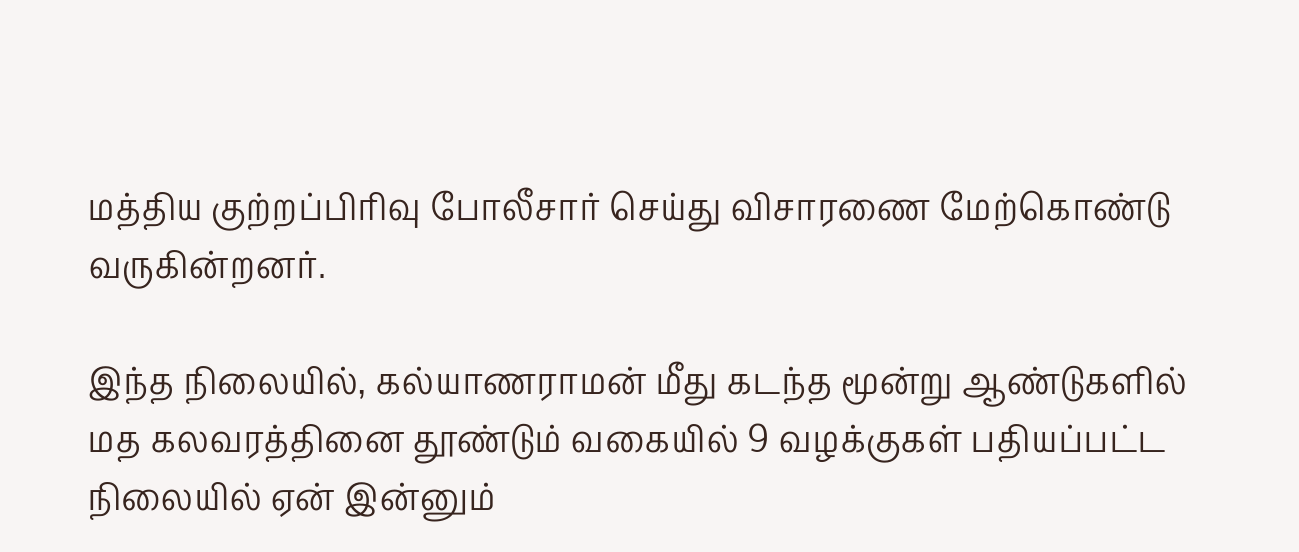மத்திய குற்றப்பிரிவு போலீசார் செய்து விசாரணை மேற்கொண்டு வருகின்றனர்.

இந்த நிலையில், கல்யாணராமன் மீது கடந்த மூன்று ஆண்டுகளில் மத கலவரத்தினை தூண்டும் வகையில் 9 வழக்குகள் பதியப்பட்ட நிலையில் ஏன் இன்னும்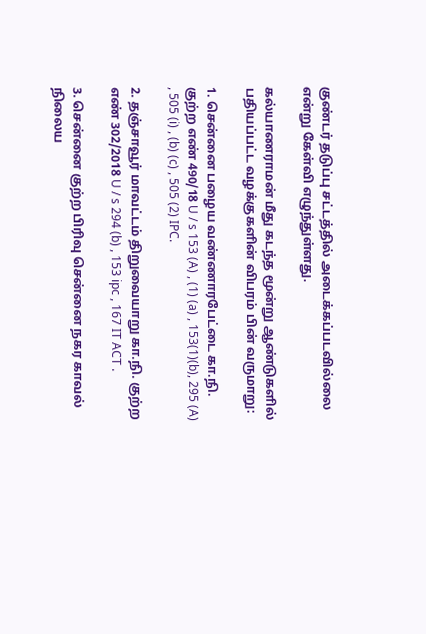குண்டர் தடுப்பு சட்டத்தில் அடைக்கப்படவில்லை என்று கேள்வி எழுந்துள்ளது.

கல்யாணராமன் மீது கடந்த மூன்று ஆண்டுகளில் பதியப்பட்ட வழக்குகளின் விபரம் பின் வருமாறு:

1. சென்னை பழைய வண்ணாரபேட்டை கா.நி. குற்ற எண் 490/18 U / s 153 (A) , (1) (a) , 153(1)(b), 295 (A) , 505 (i) , (b) (c) , 505 (2) IPC.

2. தஞ்சாவூர் மாவட்டம் திறுவையாறு கா.நி. குற்ற எண் 302/2018 U / s 294 (b) , 153 ipc , 167 IT ACT .

3. சென்னை குற்ற பிரிவு சென்னை நகர காவல் நிலைய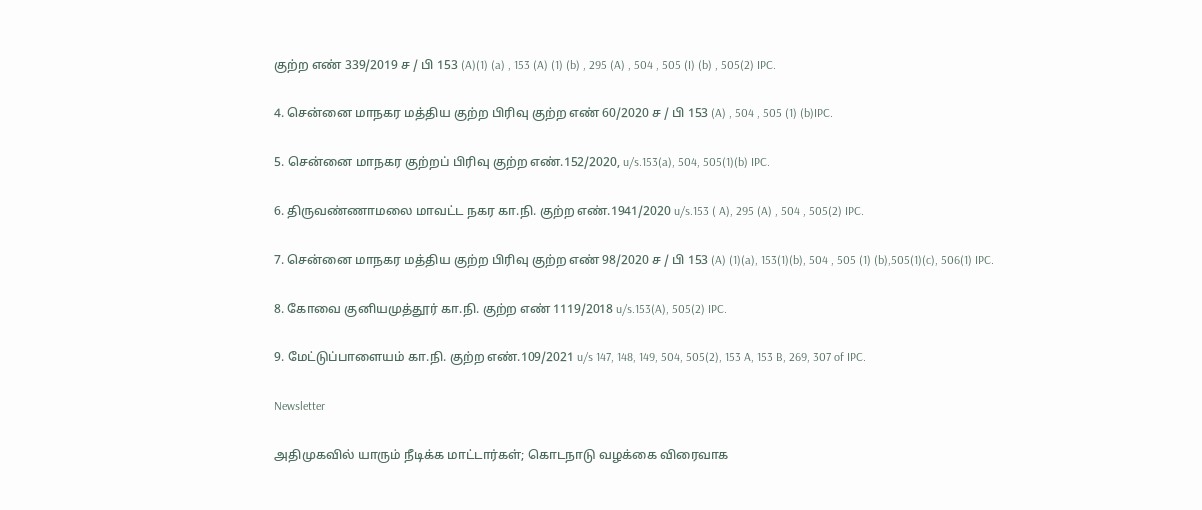குற்ற எண் 339/2019 ச / பி 153 (A)(1) (a) , 153 (A) (1) (b) , 295 (A) , 504 , 505 (I) (b) , 505(2) IPC.

4. சென்னை மாநகர மத்திய குற்ற பிரிவு குற்ற எண் 60/2020 ச / பி 153 (A) , 504 , 505 (1) (b)IPC.

5. சென்னை மாநகர குற்றப் பிரிவு குற்ற எண்.152/2020, u/s.153(a), 504, 505(1)(b) IPC.

6. திருவண்ணாமலை மாவட்ட நகர கா.நி. குற்ற எண்.1941/2020 u/s.153 ( A), 295 (A) , 504 , 505(2) IPC.

7. சென்னை மாநகர மத்திய குற்ற பிரிவு குற்ற எண் 98/2020 ச / பி 153 (A) (1)(a), 153(1)(b), 504 , 505 (1) (b),505(1)(c), 506(1) IPC.

8. கோவை குனியமுத்தூர் கா.நி. குற்ற எண் 1119/2018 u/s.153(A), 505(2) IPC.

9. மேட்டுப்பாளையம் கா.நி. குற்ற எண்.109/2021 u/s 147, 148, 149, 504, 505(2), 153 A, 153 B, 269, 307 of IPC.

Newsletter

அதிமுகவில் யாரும் நீடிக்க மாட்டார்கள்; கொடநாடு வழக்கை விரைவாக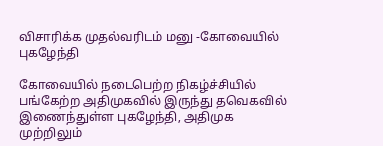விசாரிக்க முதல்வரிடம் மனு -கோவையில் புகழேந்தி

கோவையில் நடைபெற்ற நிகழ்ச்சியில் பங்கேற்ற அதிமுகவில் இருந்து தவெகவில் இணைந்துள்ள புகழேந்தி, அதிமுக முற்றிலும்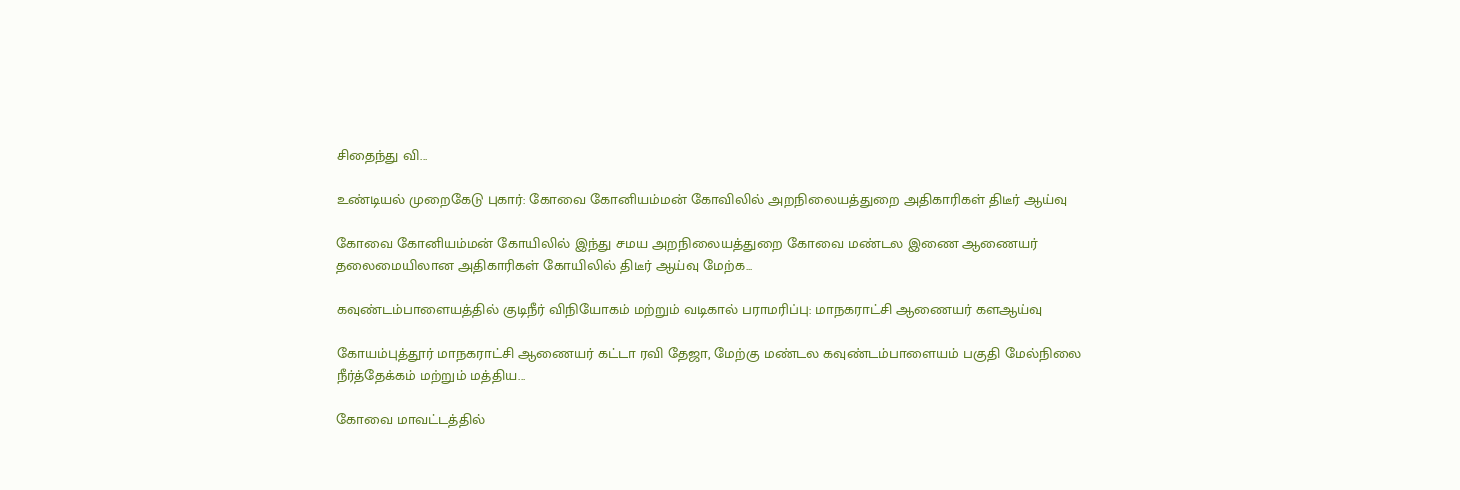சிதைந்து வி...

உண்டியல் முறைகேடு புகார்: கோவை கோனியம்மன் கோவிலில் அறநிலையத்துறை அதிகாரிகள் திடீர் ஆய்வு

கோவை கோனியம்மன் கோயிலில் இந்து சமய அறநிலையத்துறை கோவை மண்டல இணை ஆணையர் தலைமையிலான அதிகாரிகள் கோயிலில் திடீர் ஆய்வு மேற்க...

கவுண்டம்பாளையத்தில் குடிநீர் விநியோகம் மற்றும் வடிகால் பராமரிப்பு: மாநகராட்சி ஆணையர் களஆய்வு

கோயம்புத்தூர் மாநகராட்சி ஆணையர் கட்டா ரவி தேஜா, மேற்கு மண்டல கவுண்டம்பாளையம் பகுதி மேல்நிலை நீர்த்தேக்கம் மற்றும் மத்திய...

கோவை மாவட்டத்தில்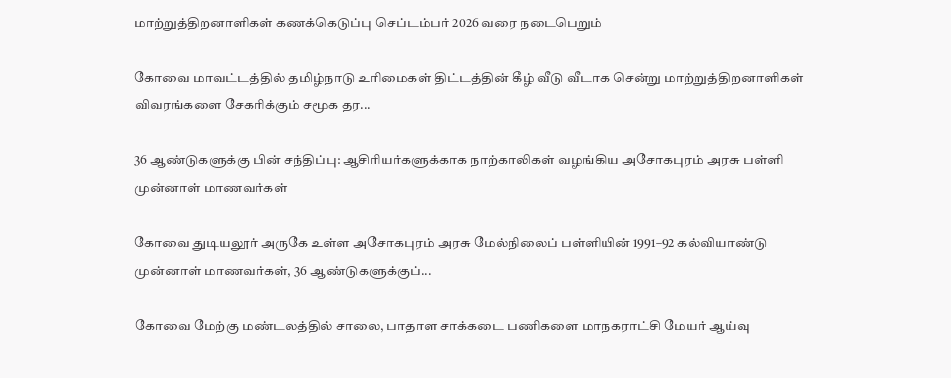மாற்றுத்திறனாளிகள் கணக்கெடுப்பு செப்டம்பர் 2026 வரை நடைபெறும்

கோவை மாவட்டத்தில் தமிழ்நாடு உரிமைகள் திட்டத்தின் கீழ் வீடு வீடாக சென்று மாற்றுத்திறனாளிகள் விவரங்களை சேகரிக்கும் சமூக தர...

36 ஆண்டுகளுக்கு பின் சந்திப்பு: ஆசிரியர்களுக்காக நாற்காலிகள் வழங்கிய அசோகபுரம் அரசு பள்ளி முன்னாள் மாணவர்கள்

கோவை துடியலூர் அருகே உள்ள அசோகபுரம் அரசு மேல்நிலைப் பள்ளியின் 1991–92 கல்வியாண்டு முன்னாள் மாணவர்கள், 36 ஆண்டுகளுக்குப்...

கோவை மேற்கு மண்டலத்தில் சாலை, பாதாள சாக்கடை பணிகளை மாநகராட்சி மேயர் ஆய்வு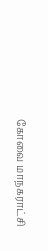கோவை மாநகராட்சி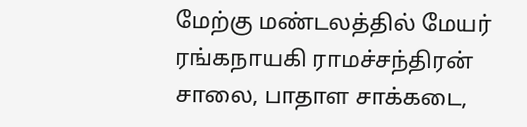மேற்கு மண்டலத்தில் மேயர் ரங்கநாயகி ராமச்சந்திரன் சாலை, பாதாள சாக்கடை,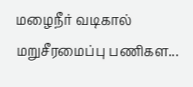மழைநீர் வடிகால் மறுசீரமைப்பு பணிகள...